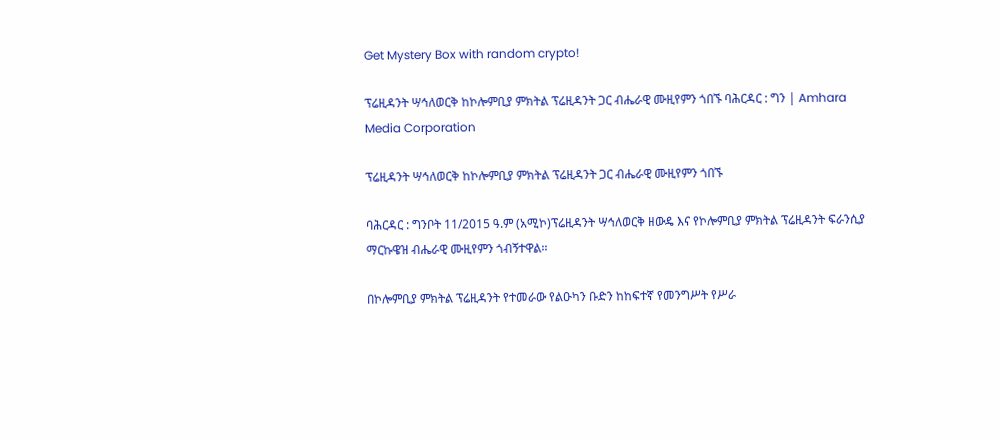Get Mystery Box with random crypto!

ፕሬዚዳንት ሣኅለወርቅ ከኮሎምቢያ ምክትል ፕሬዚዳንት ጋር ብሔራዊ ሙዚየምን ጎበኙ ባሕርዳር : ግን | Amhara Media Corporation

ፕሬዚዳንት ሣኅለወርቅ ከኮሎምቢያ ምክትል ፕሬዚዳንት ጋር ብሔራዊ ሙዚየምን ጎበኙ

ባሕርዳር : ግንቦት 11/2015 ዓ.ም (አሚኮ)ፕሬዚዳንት ሣኅለወርቅ ዘውዴ እና የኮሎምቢያ ምክትል ፕሬዚዳንት ፍራንሲያ ማርኩዌዝ ብሔራዊ ሙዚየምን ጎብኝተዋል፡፡

በኮሎምቢያ ምክትል ፕሬዚዳንት የተመራው የልዑካን ቡድን ከከፍተኛ የመንግሥት የሥራ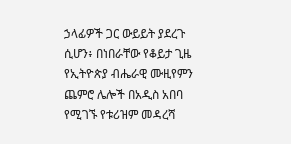ኃላፊዎች ጋር ውይይት ያደረጉ ሲሆን፥ በነበራቸው የቆይታ ጊዜ የኢትዮጵያ ብሔራዊ ሙዚየምን ጨምሮ ሌሎች በአዲስ አበባ የሚገኙ የቱሪዝም መዳረሻ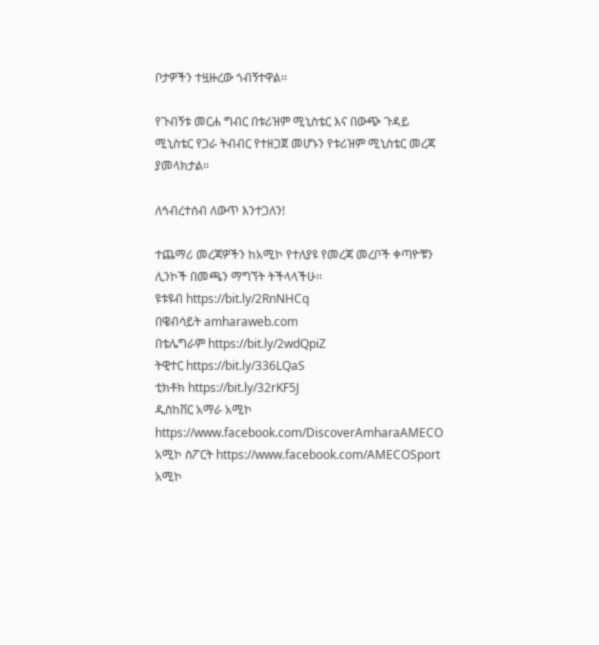ቦታዎችን ተዟዙረው ጎብኝተዋል፡፡

የጉብኝቱ መርሐ ግብር በቱሪዝም ሚኒስቴር እና በውጭ ጉዳይ ሚኒስቴር የጋራ ትብብር የተዘጋጀ መሆኑን የቱሪዝም ሚኒስቴር መረጃ ያመላክታል።

ለኅብረተሰብ ለውጥ እንተጋለን!

ተጨማሪ መረጃዎችን ከአሚኮ የተለያዩ የመረጃ መረቦች ቀጣዮቹን ሊንኮች በመጫን ማግኘት ትችላላችሁ፡፡
ዩቱዩብ https://bit.ly/2RnNHCq
በዌብሳይት amharaweb.com
በቴሌግራም https://bit.ly/2wdQpiZ
ትዊተር https://bit.ly/336LQaS
ቲክቶክ https://bit.ly/32rKF5J
ዲስከቨር አማራ አሚኮ https://www.facebook.com/DiscoverAmharaAMECO
አሚኮ ስፖርት https://www.facebook.com/AMECOSport
አሚኮ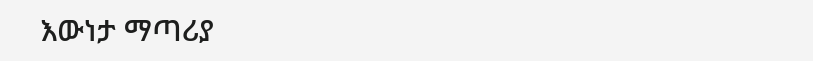እውነታ ማጣሪያ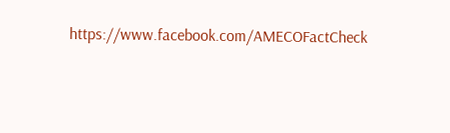https://www.facebook.com/AMECOFactCheck